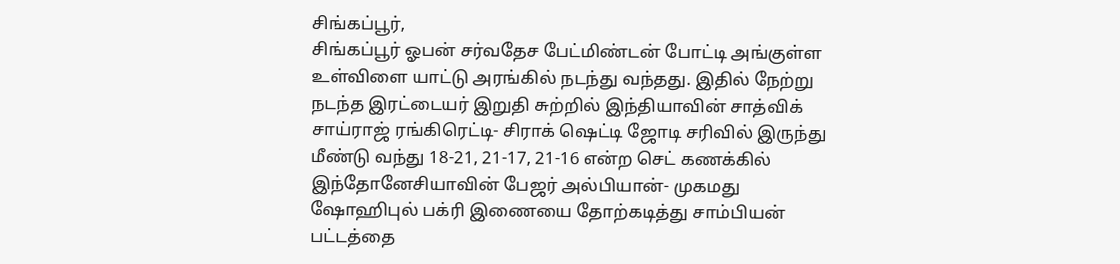சிங்கப்பூர்,
சிங்கப்பூர் ஓபன் சர்வதேச பேட்மிண்டன் போட்டி அங்குள்ள உள்விளை யாட்டு அரங்கில் நடந்து வந்தது. இதில் நேற்று நடந்த இரட்டையர் இறுதி சுற்றில் இந்தியாவின் சாத்விக் சாய்ராஜ் ரங்கிரெட்டி- சிராக் ஷெட்டி ஜோடி சரிவில் இருந்து மீண்டு வந்து 18-21, 21-17, 21-16 என்ற செட் கணக்கில் இந்தோனேசியாவின் பேஜர் அல்பியான்- முகமது ஷோஹிபுல் பக்ரி இணையை தோற்கடித்து சாம்பியன் பட்டத்தை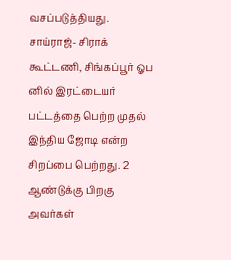வசப்படுத்தியது.
சாய்ராஜ்- சிராக் கூட்டணி, சிங்கப்பூர் ஓப னில் இரட்டையர் பட்டத்தை பெற்ற முதல் இந்திய ஜோடி என்ற சிறப்பை பெற்றது. 2 ஆண்டுக்கு பிறகு அவர்கள்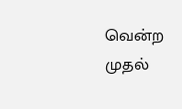வென்ற முதல்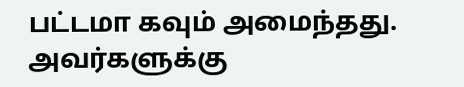பட்டமா கவும் அமைந்தது. அவர்களுக்கு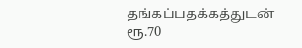தங்கப்பதக்கத்துடன் ரூ.70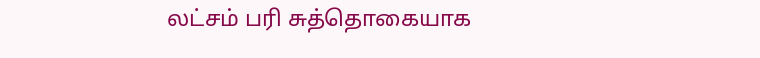லட்சம் பரி சுத்தொகையாக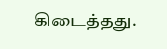கிடைத்தது.